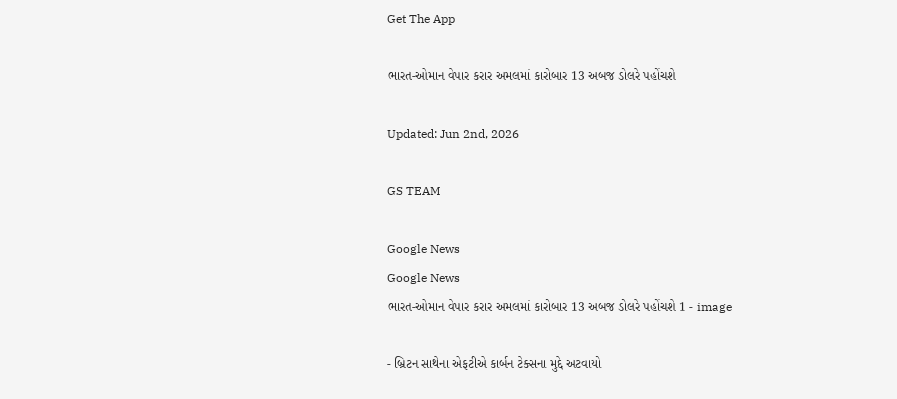Get The App

ભારત-ઓમાન વેપાર કરાર અમલમાં કારોબાર 13 અબજ ડોલરે પહોંચશે

Updated: Jun 2nd, 2026

GS TEAM

Google News
Google News
ભારત-ઓમાન વેપાર કરાર અમલમાં કારોબાર 13 અબજ ડોલરે પહોંચશે 1 - image

- બ્રિટન સાથેના એફટીએ કાર્બન ટેક્સના મુદ્દે અટવાયો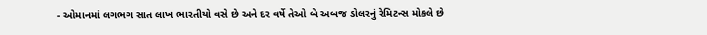- ઓમાનમાં લગભગ સાત લાખ ભારતીયો વસે છે અને દર વર્ષે તેઓ બે અબજ ડોલરનું રેમિટન્સ મોકલે છે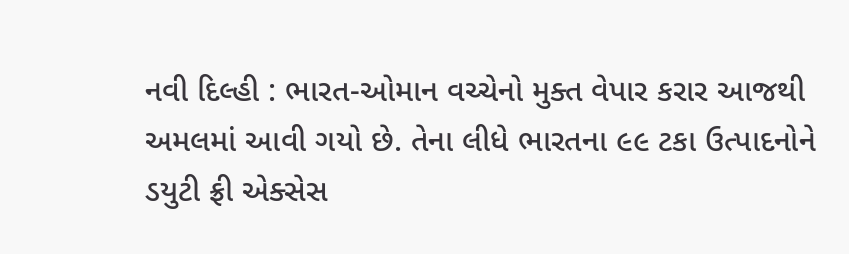નવી દિલ્હી : ભારત-ઓમાન વચ્ચેનો મુક્ત વેપાર કરાર આજથી અમલમાં આવી ગયો છે. તેના લીધે ભારતના ૯૯ ટકા ઉત્પાદનોને ડયુટી ફ્રી એક્સેસ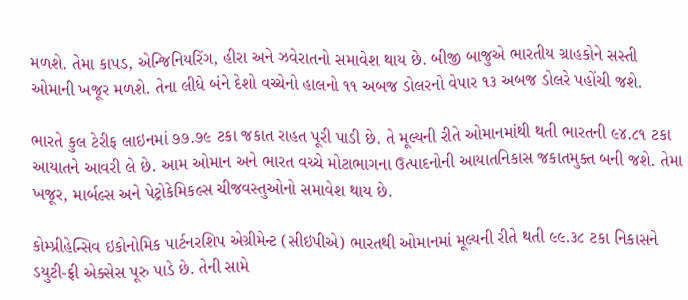મળશે. તેમા કાપડ, એન્જિનિયરિંગ, હીરા અને ઝવેરાતનો સમાવેશ થાય છે. બીજી બાજુએ ભારતીય ગ્રાહકોને સસ્તી ઓમાની ખજૂર મળશે. તેના લીધે બંને દેશો વચ્ચેનો હાલનો ૧૧ અબજ ડોલરનો વેપાર ૧૩ અબજ ડોલરે પહોંચી જશે.

ભારતે કુલ ટેરીફ લાઇનમાં ૭૭.૭૯ ટકા જકાત રાહત પૂરી પાડી છે. તે મૂલ્યની રીતે ઓમાનમાંથી થતી ભારતની ૯૪.૮૧ ટકા આયાતને આવરી લે છે. આમ ઓમાન અને ભારત વચ્ચે મોટાભાગના ઉત્પાદનોની આયાતનિકાસ જકાતમુક્ત બની જશે. તેમા ખજૂર, માર્બલ્સ અને પેટ્રોકેમિકલ્સ ચીજવસ્તુઓનો સમાવેશ થાય છે.

કોમ્પ્રીહેન્સિવ ઇકોનોમિક પાર્ટનરશિપ એગ્રીમેન્ટ (સીઇપીએ) ભારતથી ઓમાનમાં મૂલ્યની રીતે થતી ૯૯.૩૮ ટકા નિકાસને  ડયુટી-ફ્રી એક્સેસ પૂરુ પાડે છે. તેની સામે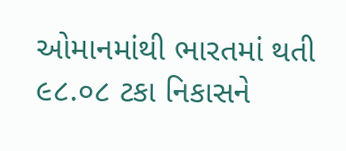ઓમાનમાંથી ભારતમાં થતી ૯૮.૦૮ ટકા નિકાસને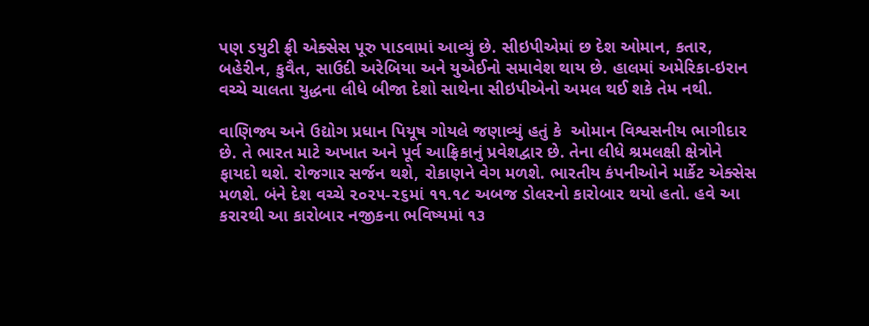પણ ડયુટી ફ્રી એક્સેસ પૂરુ પાડવામાં આવ્યું છે. સીઇપીએમાં છ દેશ ઓમાન, કતાર, બહેરીન, કુવૈત, સાઉદી અરેબિયા અને યુએઈનો સમાવેશ થાય છે. હાલમાં અમેરિકા-ઇરાન વચ્ચે ચાલતા યુદ્ધના લીધે બીજા દેશો સાથેના સીઇપીએનો અમલ થઈ શકે તેમ નથી.

વાણિજ્ય અને ઉદ્યોગ પ્રધાન પિયૂષ ગોયલે જણાવ્યું હતું કે  ઓમાન વિશ્વસનીય ભાગીદાર છે. તે ભારત માટે અખાત અને પૂર્વ આફ્રિકાનું પ્રવેશદ્વાર છે. તેના લીધે શ્રમલક્ષી ક્ષેત્રોને ફાયદો થશે. રોજગાર સર્જન થશે, રોકાણને વેગ મળશે. ભારતીય કંપનીઓને માર્કેટ એક્સેસ મળશે. બંને દેશ વચ્ચે ૨૦૨૫-૨૬માં ૧૧.૧૮ અબજ ડોલરનો કારોબાર થયો હતો. હવે આ કરારથી આ કારોબાર નજીકના ભવિષ્યમાં ૧૩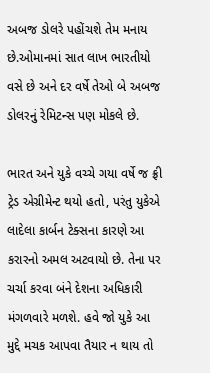અબજ ડોલરે પહોંચશે તેમ મનાય છે.ઓમાનમાં સાત લાખ ભારતીયો વસે છે અને દર વર્ષે તેઓ બે અબજ ડોલરનું રેમિટન્સ પણ મોકલે છે.

ભારત અને યુકે વચ્ચે ગયા વર્ષે જ ફ્રી ટ્રેડ એગ્રીમેન્ટ થયો હતો, પરંતુ યુકેએ લાદેલા કાર્બન ટેક્સના કારણે આ કરારનો અમલ અટવાયો છે. તેના પર ચર્ચા કરવા બંને દેશના અધિકારી મંગળવારે મળશે. હવે જો યુકે આ મુદ્દે મચક આપવા તૈયાર ન થાય તો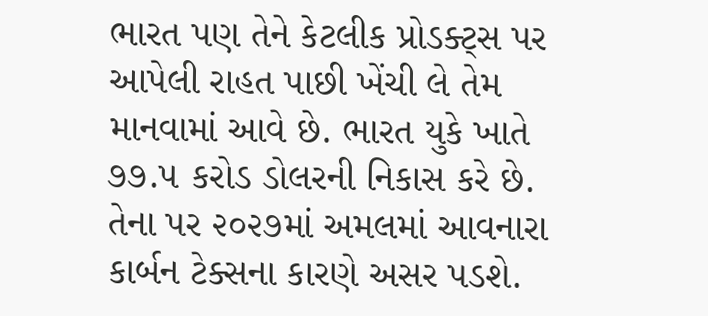ભારત પણ તેને કેટલીક પ્રોડક્ટ્સ પર આપેલી રાહત પાછી ખેંચી લે તેમ માનવામાં આવે છે. ભારત યુકે ખાતે ૭૭.૫ કરોડ ડોલરની નિકાસ કરે છે. તેના પર ૨૦૨૭માં અમલમાં આવનારા કાર્બન ટેક્સના કારણે અસર પડશે.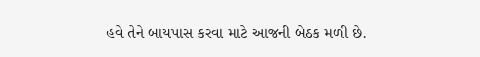હવે તેને બાયપાસ કરવા માટે આજની બેઠક મળી છે.